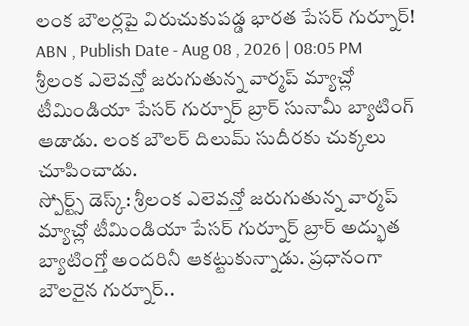లంక బౌలర్లపై విరుచుకుపడ్డ భారత పేసర్ గుర్నూర్!
ABN , Publish Date - Aug 08 , 2026 | 08:05 PM
శ్రీలంక ఎలెవన్తో జరుగుతున్న వార్మప్ మ్యాచ్లో టీమిండియా పేసర్ గుర్నూర్ బ్రార్ సునామీ బ్యాటింగ్ ఆడాడు. లంక బౌలర్ దిలుమ్ సుదీరకు చుక్కలు చూపించాడు.
స్పోర్ట్స్ డెస్క్: శ్రీలంక ఎలెవన్తో జరుగుతున్న వార్మప్ మ్యాచ్లో టీమిండియా పేసర్ గుర్నూర్ బ్రార్ అద్భుత బ్యాటింగ్తో అందరినీ ఆకట్టుకున్నాడు. ప్రధానంగా బౌలరైన గుర్నూర్..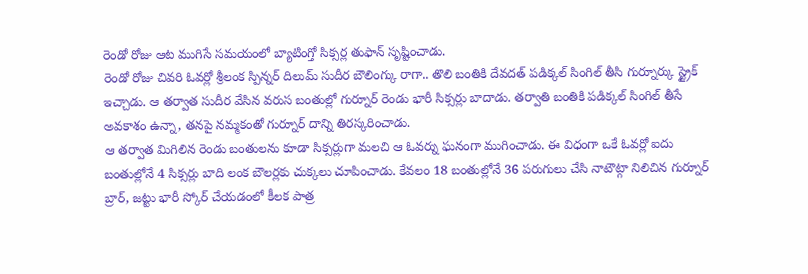రెండో రోజు ఆట ముగిసే సమయంలో బ్యాటింగ్తో సిక్సర్ల తుఫాన్ సృష్టించాడు.
రెండో రోజు చివరి ఓవర్లో శ్రీలంక స్పిన్నర్ దిలుమ్ సుదీర బౌలింగ్కు రాగా.. తొలి బంతికి దేవదత్ పడిక్కల్ సింగిల్ తీసి గుర్నూర్కు స్ట్రైక్ ఇచ్చాడు. ఆ తర్వాత సుదీర వేసిన వరుస బంతుల్లో గుర్నూర్ రెండు భారీ సిక్సర్లు బాదాడు. తర్వాతి బంతికి పడిక్కల్ సింగిల్ తీసే అవకాశం ఉన్నా, తనపై నమ్మకంతో గుర్నూర్ దాన్ని తిరస్కరించాడు.
ఆ తర్వాత మిగిలిన రెండు బంతులను కూడా సిక్సర్లుగా మలచి ఆ ఓవర్ను ఘనంగా ముగించాడు. ఈ విధంగా ఒకే ఓవర్లో ఐదు బంతుల్లోనే 4 సిక్సర్లు బాది లంక బౌలర్లకు చుక్కలు చూపించాడు. కేవలం 18 బంతుల్లోనే 36 పరుగులు చేసి నాటౌట్గా నిలిచిన గుర్నూర్ బ్రార్, జట్టు భారీ స్కోర్ చేయడంలో కీలక పాత్ర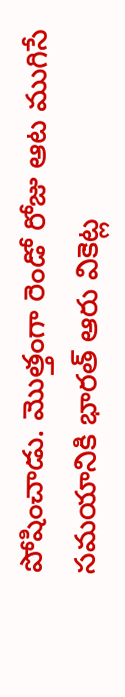పోషించాడు. మొత్తంగా రెండో రోజు ఆట ముగిసే సమయానికి భారత్ ఆరు వికెట్ల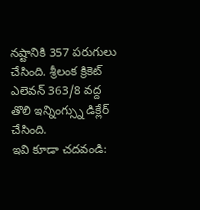నష్టానికి 357 పరుగులు చేసింది. శ్రీలంక క్రికెట్ ఎలెవన్ 363/8 వద్ద తొలి ఇన్నింగ్స్ను డిక్లేర్ చేసింది.
ఇవి కూడా చదవండి: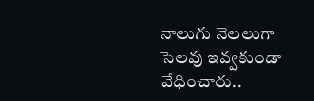నాలుగు నెలలుగా సెలవు ఇవ్వకుండా వేధించారు..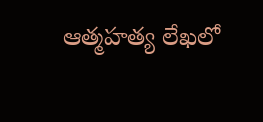ఆత్మహత్య లేఖలో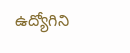ఉద్యోగిని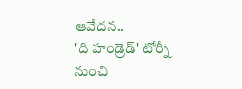ఆవేదన..
'ది హండ్రెడ్' టోర్నీ నుంచి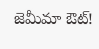జెమీమా ఔట్!